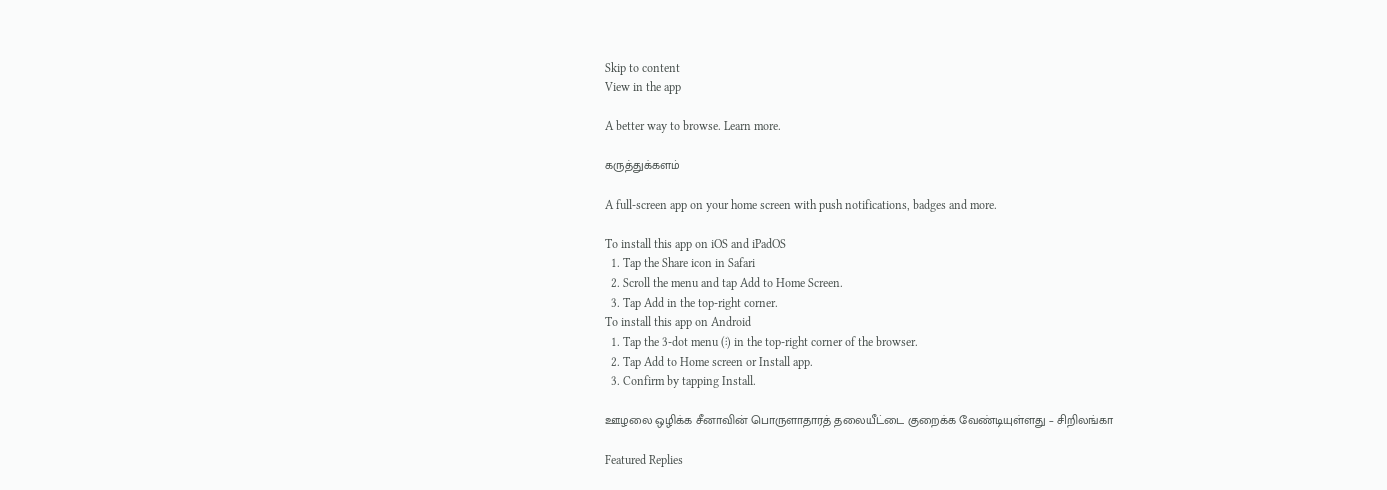Skip to content
View in the app

A better way to browse. Learn more.

கருத்துக்களம்

A full-screen app on your home screen with push notifications, badges and more.

To install this app on iOS and iPadOS
  1. Tap the Share icon in Safari
  2. Scroll the menu and tap Add to Home Screen.
  3. Tap Add in the top-right corner.
To install this app on Android
  1. Tap the 3-dot menu (⋮) in the top-right corner of the browser.
  2. Tap Add to Home screen or Install app.
  3. Confirm by tapping Install.

ஊழலை ஒழிக்க சீனாவின் பொருளாதாரத் தலையீட்டை குறைக்க வேண்டியுள்ளது – சிறிலங்கா

Featured Replies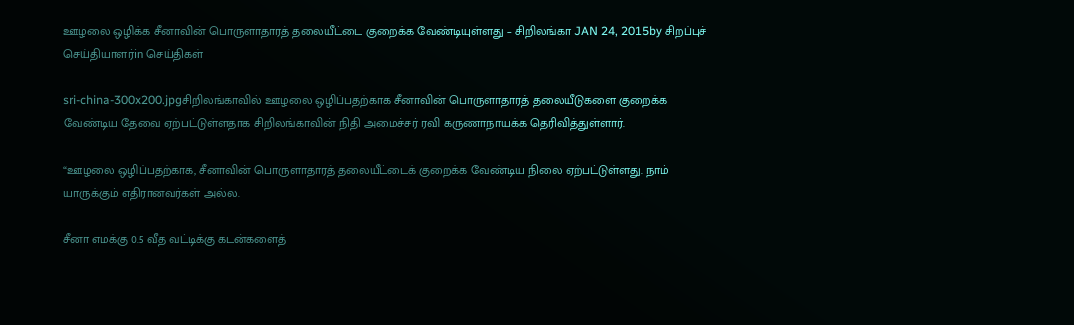ஊழலை ஒழிக்க சீனாவின் பொருளாதாரத் தலையீட்டை குறைக்க வேண்டியுள்ளது – சிறிலங்கா JAN 24, 2015by சிறப்புச் செய்தியாளர்in செய்திகள்

sri-china-300x200.jpgசிறிலங்காவில் ஊழலை ஒழிப்பதற்காக சீனாவின் பொருளாதாரத் தலையீடுகளை குறைக்க வேண்டிய தேவை ஏற்பட்டுள்ளதாக சிறிலங்காவின் நிதி அமைச்சர் ரவி கருணாநாயக்க தெரிவித்துள்ளார்.

“ஊழலை ஒழிப்பதற்காக, சீனாவின் பொருளாதாரத் தலையீட்டைக் குறைக்க வேண்டிய நிலை ஏற்பட்டுள்ளது. நாம் யாருக்கும் எதிரானவர்கள் அல்ல.

சீனா எமக்கு 0.5 வீத வட்டிக்கு கடன்களைத்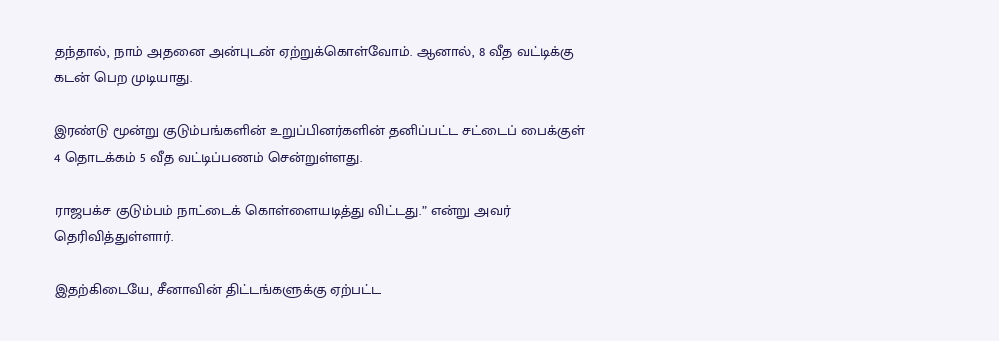தந்தால், நாம் அதனை அன்புடன் ஏற்றுக்கொள்வோம். ஆனால், 8 வீத வட்டிக்கு கடன் பெற முடியாது.

இரண்டு மூன்று குடும்பங்களின் உறுப்பினர்களின் தனிப்பட்ட சட்டைப் பைக்குள் 4 தொடக்கம் 5 வீத வட்டிப்பணம் சென்றுள்ளது.

ராஜபக்ச குடும்பம் நாட்டைக் கொள்ளையடித்து விட்டது.” என்று அவர் தெரிவித்துள்ளார்.

இதற்கிடையே, சீனாவின் திட்டங்களுக்கு ஏற்பட்ட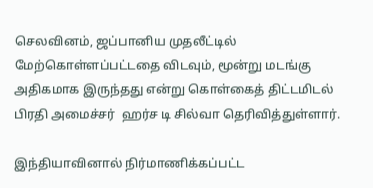செலவினம், ஜப்பானிய முதலீட்டில் மேற்கொள்ளப்பட்டதை விடவும், மூன்று மடங்கு அதிகமாக இருந்தது என்று கொள்கைத் திட்டமிடல் பிரதி அமைச்சர்  ஹர்ச டி சில்வா தெரிவித்துள்ளார்.

இந்தியாவினால் நிர்மாணிக்கப்பட்ட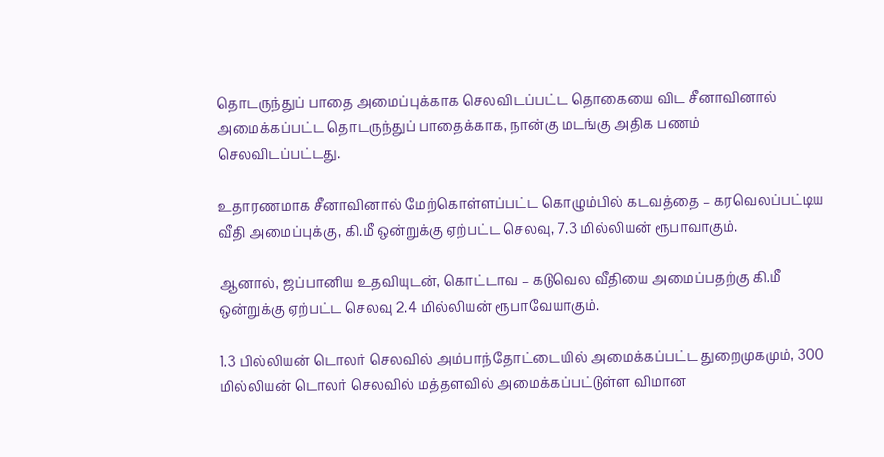தொடருந்துப் பாதை அமைப்புக்காக செலவிடப்பட்ட தொகையை விட சீனாவினால் அமைக்கப்பட்ட தொடருந்துப் பாதைக்காக, நான்கு மடங்கு அதிக பணம் செலவிடப்பட்டது.

உதாரணமாக சீனாவினால் மேற்கொள்ளப்பட்ட கொழும்பில் கடவத்தை – கரவெலப்பட்டிய வீதி அமைப்புக்கு, கி.மீ ஒன்றுக்கு ஏற்பட்ட செலவு, 7.3 மில்லியன் ரூபாவாகும்.

ஆனால், ஜப்பானிய உதவியுடன், கொட்டாவ – கடுவெல வீதியை அமைப்பதற்கு கி.மீ ஒன்றுக்கு ஏற்பட்ட செலவு 2.4 மில்லியன் ரூபாவேயாகும்.

1.3 பில்லியன் டொலர் செலவில் அம்பாந்தோட்டையில் அமைக்கப்பட்ட துறைமுகமும், 300 மில்லியன் டொலர் செலவில் மத்தளவில் அமைக்கப்பட்டுள்ள விமான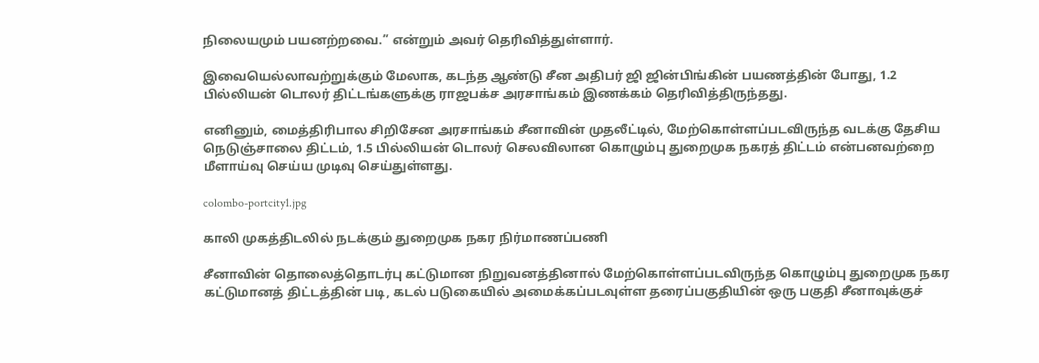நிலையமும் பயனற்றவை.” என்றும் அவர் தெரிவித்துள்ளார்.

இவையெல்லாவற்றுக்கும் மேலாக, கடந்த ஆண்டு சீன அதிபர் ஜி ஜின்பிங்கின் பயணத்தின் போது, 1.2 பில்லியன் டொலர் திட்டங்களுக்கு ராஜபக்ச அரசாங்கம் இணக்கம் தெரிவித்திருந்தது.

எனினும், மைத்திரிபால சிறிசேன அரசாங்கம் சீனாவின் முதலீட்டில், மேற்கொள்ளப்படவிருந்த வடக்கு தேசிய நெடுஞ்சாலை திட்டம், 1.5 பில்லியன் டொலர் செலவிலான கொழும்பு துறைமுக நகரத் திட்டம் என்பனவற்றை மீளாய்வு செய்ய முடிவு செய்துள்ளது.

colombo-portcity1.jpg

காலி முகத்திடலில் நடக்கும் துறைமுக நகர நிர்மாணப்பணி

சீனாவின் தொலைத்தொடர்பு கட்டுமான நிறுவனத்தினால் மேற்கொள்ளப்படவிருந்த கொழும்பு துறைமுக நகர கட்டுமானத் திட்டத்தின் படி, கடல் படுகையில் அமைக்கப்படவுள்ள தரைப்பகுதியின் ஒரு பகுதி சீனாவுக்குச்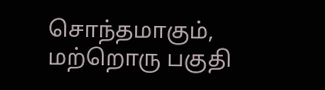சொந்தமாகும், மற்றொரு பகுதி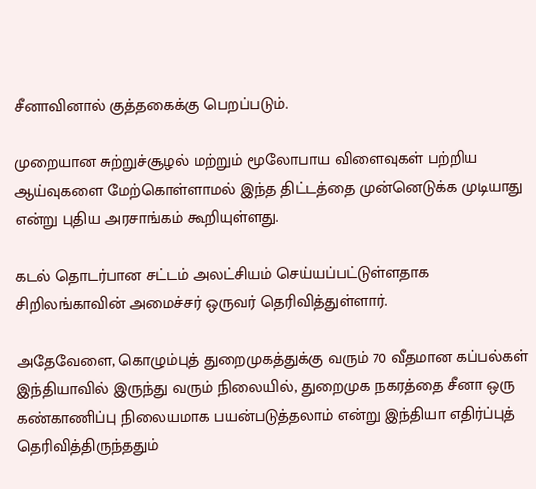சீனாவினால் குத்தகைக்கு பெறப்படும்.

முறையான சுற்றுச்சூழல் மற்றும் மூலோபாய விளைவுகள் பற்றிய ஆய்வுகளை மேற்கொள்ளாமல் இந்த திட்டத்தை முன்னெடுக்க முடியாது என்று புதிய அரசாங்கம் கூறியுள்ளது.

கடல் தொடர்பான சட்டம் அலட்சியம் செய்யப்பட்டுள்ளதாக சிறிலங்காவின் அமைச்சர் ஒருவர் தெரிவித்துள்ளார்.

அதேவேளை, கொழும்புத் துறைமுகத்துக்கு வரும் 70 வீதமான கப்பல்கள் இந்தியாவில் இருந்து வரும் நிலையில், துறைமுக நகரத்தை சீனா ஒரு கண்காணிப்பு நிலையமாக பயன்படுத்தலாம் என்று இந்தியா எதிர்ப்புத் தெரிவித்திருந்ததும்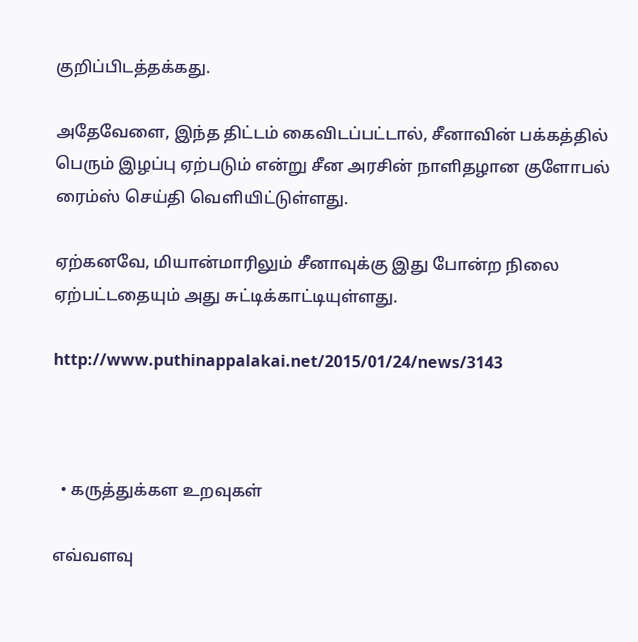குறிப்பிடத்தக்கது.

அதேவேளை, இந்த திட்டம் கைவிடப்பட்டால், சீனாவின் பக்கத்தில் பெரும் இழப்பு ஏற்படும் என்று சீன அரசின் நாளிதழான குளோபல் ரைம்ஸ் செய்தி வெளியிட்டுள்ளது.

ஏற்கனவே, மியான்மாரிலும் சீனாவுக்கு இது போன்ற நிலை ஏற்பட்டதையும் அது சுட்டிக்காட்டியுள்ளது.

http://www.puthinappalakai.net/2015/01/24/news/3143



  • கருத்துக்கள உறவுகள்

எவ்வளவு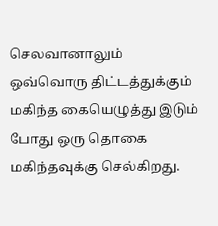செலவானாலும் ஒவ்வொரு திட்டத்துக்கும் மகிந்த கையெழுத்து இடும் போது ஒரு தொகை மகிந்தவுக்கு செல்கிறது.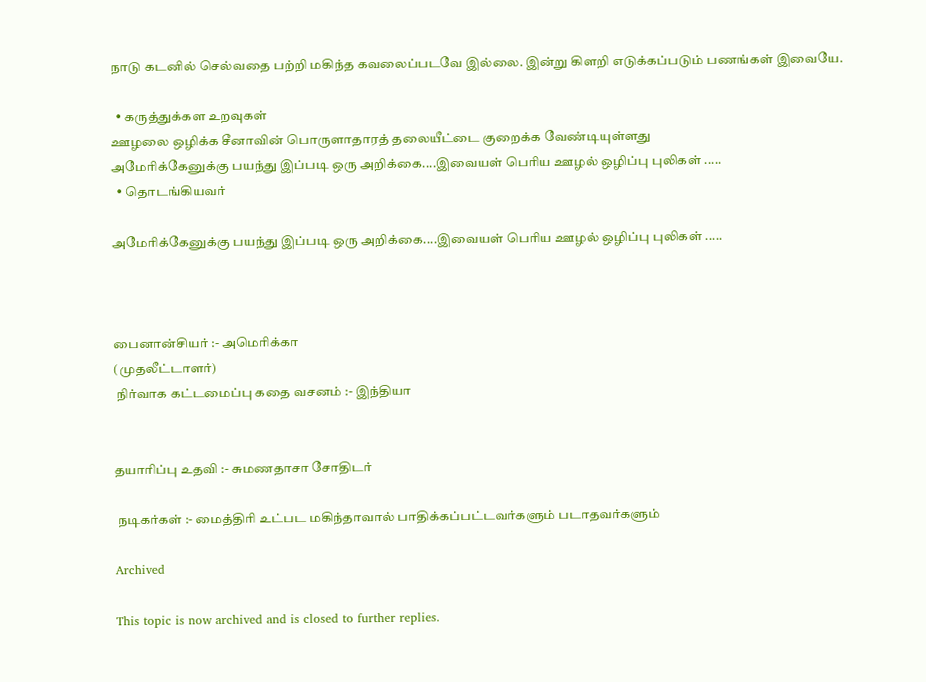நாடு கடனில் செல்வதை பற்றி மகிந்த கவலைப்படவே இல்லை. இன்று கிளறி எடுக்கப்படும் பணங்கள் இவையே.

  • கருத்துக்கள உறவுகள்
ஊழலை ஒழிக்க சீனாவின் பொருளாதாரத் தலையீட்டை குறைக்க வேண்டியுள்ளது
அமேரிக்கேனுக்கு பயந்து இப்படி ஒரு அறிக்கை....இவையள் பெரிய ஊழல் ஒழிப்பு புலிகள் .....
  • தொடங்கியவர்

அமேரிக்கேனுக்கு பயந்து இப்படி ஒரு அறிக்கை....இவையள் பெரிய ஊழல் ஒழிப்பு புலிகள் .....



பைனான்சியர் :- அமெரிக்கா
(முதலீட்டாளர்)
 நிர்வாக கட்டமைப்பு கதை வசனம் :- இந்தியா


தயாரிப்பு உதவி :- சுமணதாசா சோதிடர்

 நடிகர்கள் :- மைத்திரி உட்பட மகிந்தாவால் பாதிக்கப்பட்டவர்களும் படாதவர்களும்

Archived

This topic is now archived and is closed to further replies.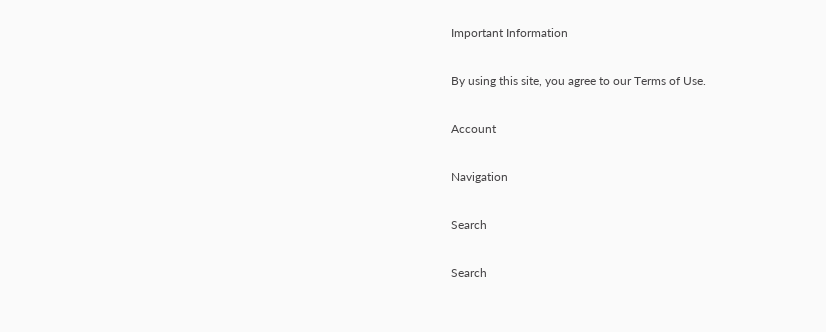Important Information

By using this site, you agree to our Terms of Use.

Account

Navigation

Search

Search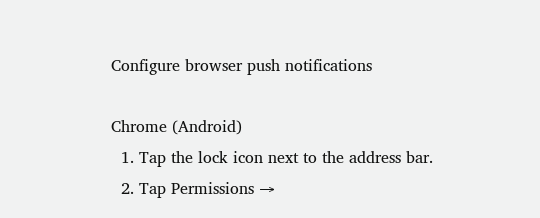Configure browser push notifications

Chrome (Android)
  1. Tap the lock icon next to the address bar.
  2. Tap Permissions →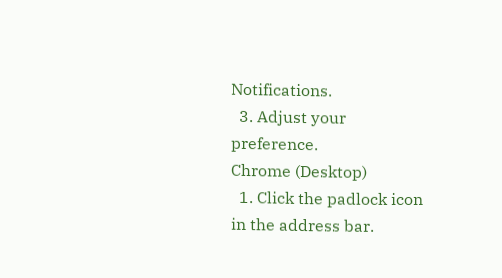Notifications.
  3. Adjust your preference.
Chrome (Desktop)
  1. Click the padlock icon in the address bar.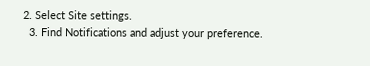2. Select Site settings.
  3. Find Notifications and adjust your preference.